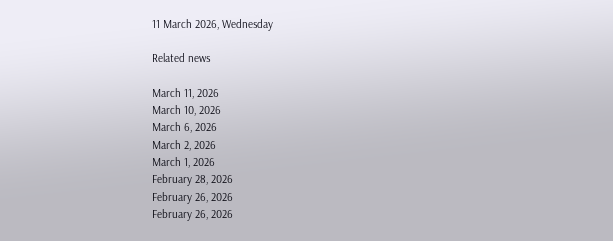11 March 2026, Wednesday

Related news

March 11, 2026
March 10, 2026
March 6, 2026
March 2, 2026
March 1, 2026
February 28, 2026
February 26, 2026
February 26, 2026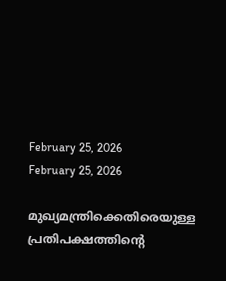February 25, 2026
February 25, 2026

മുഖ്യമന്ത്രിക്കെതിരെയുള്ള പ്രതിപക്ഷത്തിന്റെ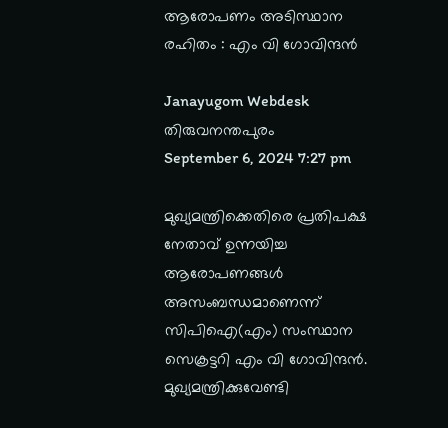ആരോപണം അടിസ്ഥാന രഹിതം : എം വി ഗോവിന്ദൻ

Janayugom Webdesk
തിരുവനന്തപുരം
September 6, 2024 7:27 pm

മുഖ്യമന്ത്രിക്കെതിരെ പ്രതിപക്ഷ നേതാവ് ഉന്നയിച്ച ആരോപണങ്ങള്‍ അസംബന്ധമാണെന്ന് സിപിഐ(എം) സംസ്ഥാന സെക്രട്ടറി എം വി ഗോവിന്ദന്‍. മുഖ്യമന്ത്രിക്കുവേണ്ടി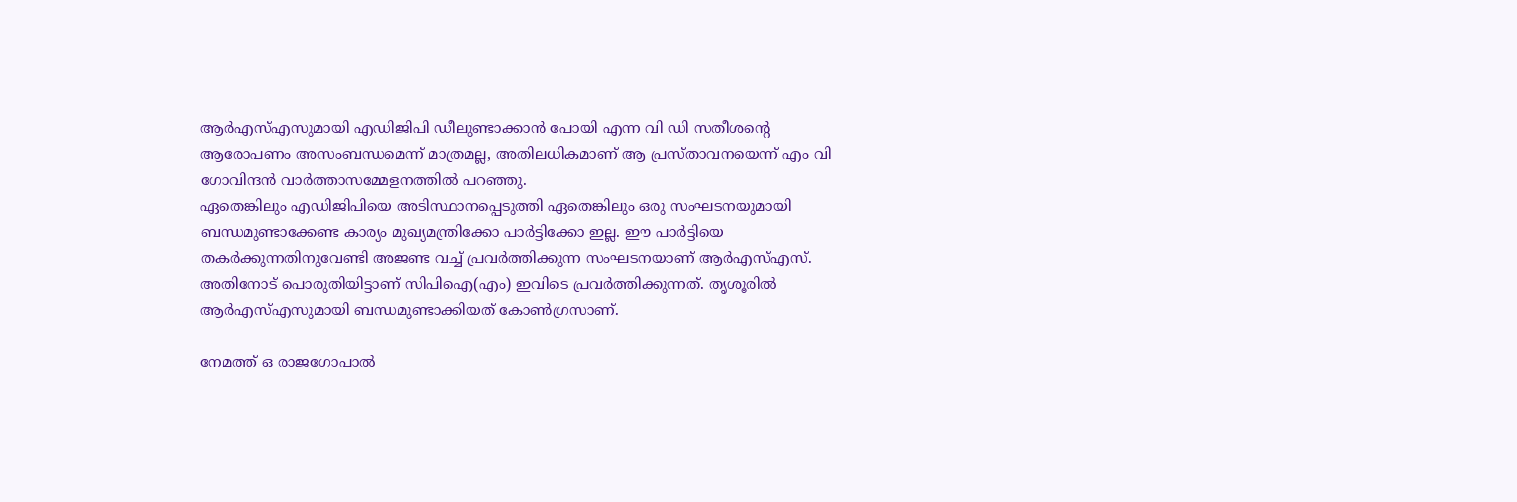ആര്‍എസ്എസുമായി എഡിജിപി ഡീലുണ്ടാക്കാന്‍ പോയി എന്ന വി ഡി സതീശന്റെ ആരോപണം അസംബന്ധമെന്ന് മാത്രമല്ല, അതിലധികമാണ് ആ പ്രസ്താവനയെന്ന് എം വി ഗോവിന്ദന്‍ വാര്‍ത്താസമ്മേളനത്തില്‍ പറഞ്ഞു.
ഏതെങ്കിലും എഡിജിപിയെ അടിസ്ഥാനപ്പെടുത്തി ഏതെങ്കിലും ഒരു സംഘടനയുമായി ബന്ധമുണ്ടാക്കേണ്ട കാര്യം മുഖ്യമന്ത്രിക്കോ പാര്‍ട്ടിക്കോ ഇല്ല. ഈ പാര്‍ട്ടിയെ തകര്‍ക്കുന്നതിനുവേണ്ടി അജണ്ട വച്ച് പ്രവര്‍ത്തിക്കുന്ന സംഘടനയാണ് ആര്‍എസ്എസ്. അതിനോട് പൊരുതിയിട്ടാണ് സിപിഐ(എം) ഇവിടെ പ്രവര്‍ത്തിക്കുന്നത്. തൃശൂരില്‍ ആര്‍എസ്എസുമായി ബന്ധമുണ്ടാക്കിയത് കോണ്‍ഗ്രസാണ്.

നേമത്ത് ഒ രാജഗോപാല്‍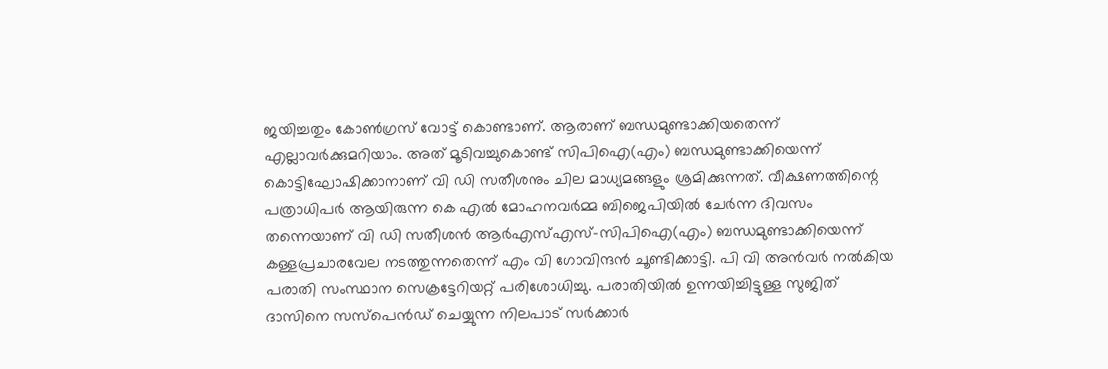ജയിച്ചതും കോണ്‍ഗ്രസ് വോട്ട് കൊണ്ടാണ്. ആരാണ് ബന്ധമുണ്ടാക്കിയതെന്ന് എല്ലാവര്‍ക്കുമറിയാം. അത് മൂടിവച്ചുകൊണ്ട് സിപിഐ(എം) ബന്ധമുണ്ടാക്കിയെന്ന് കൊട്ടിഘോഷിക്കാനാണ് വി ഡി സതീശനും ചില മാധ്യമങ്ങളും ശ്രമിക്കുന്നത്. വീക്ഷണത്തിന്റെ പത്രാധിപര്‍ ആയിരുന്ന കെ എല്‍ മോഹനവര്‍മ്മ ബിജെപിയില്‍ ചേര്‍ന്ന ദിവസം തന്നെയാണ് വി ഡി സതീശന്‍ ആര്‍എസ്എസ്-സിപിഐ(എം) ബന്ധമുണ്ടാക്കിയെന്ന് കള്ളപ്രചാരവേല നടത്തുന്നതെന്ന് എം വി ഗോവിന്ദന്‍ ചൂണ്ടിക്കാട്ടി. പി വി അന്‍വര്‍ നല്‍കിയ പരാതി സംസ്ഥാന സെക്രട്ടേറിയറ്റ് പരിശോധിച്ചു. പരാതിയില്‍ ഉന്നയിച്ചിട്ടുള്ള സുജിത് ദാസിനെ സസ്പെന്‍ഡ് ചെയ്യുന്ന നിലപാട് സര്‍ക്കാര്‍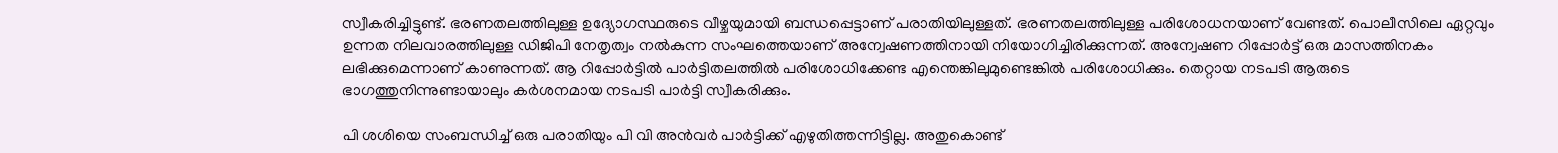സ്വീകരിച്ചിട്ടുണ്ട്. ഭരണതലത്തിലുള്ള ഉദ്യോഗസ്ഥരുടെ വീഴ്ചയുമായി ബന്ധപ്പെട്ടാണ് പരാതിയിലുള്ളത്. ഭരണതലത്തിലുള്ള പരിശോധനയാണ് വേണ്ടത്. പൊലീസിലെ ഏറ്റവും ഉന്നത നിലവാരത്തിലുള്ള ഡിജിപി നേതൃത്വം നല്‍കുന്ന സംഘത്തെയാണ് അന്വേഷണത്തിനായി നിയോഗിച്ചിരിക്കുന്നത്. അന്വേഷണ റിപ്പോര്‍ട്ട് ഒരു മാസത്തിനകം ലഭിക്കുമെന്നാണ് കാണുന്നത്. ആ റിപ്പോര്‍ട്ടില്‍ പാര്‍ട്ടിതലത്തില്‍ പരിശോധിക്കേണ്ട എന്തെങ്കിലുമുണ്ടെങ്കില്‍ പരിശോധിക്കും. തെറ്റായ നടപടി ആരുടെ ഭാഗത്തുനിന്നുണ്ടായാലും കര്‍ശനമായ നടപടി പാര്‍ട്ടി സ്വീകരിക്കും.

പി ശശിയെ സംബന്ധിച്ച് ഒരു പരാതിയും പി വി അന്‍വര്‍ പാര്‍ട്ടിക്ക് എഴുതിത്തന്നിട്ടില്ല. അതുകൊണ്ട്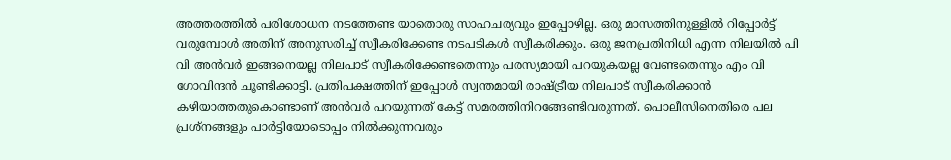അത്തരത്തില്‍ പരിശോധന നടത്തേണ്ട യാതൊരു സാഹചര്യവും ഇപ്പോഴില്ല. ഒരു മാസത്തിനുള്ളില്‍ റിപ്പോര്‍ട്ട് വരുമ്പോള്‍ അതിന് അനുസരിച്ച് സ്വീകരിക്കേണ്ട നടപടികള്‍ സ്വീകരിക്കും. ഒരു ജനപ്രതിനിധി എന്ന നിലയില്‍ പി വി അന്‍വര്‍ ഇങ്ങനെയല്ല നിലപാട് സ്വീകരിക്കേണ്ടതെന്നും പരസ്യമായി പറയുകയല്ല വേണ്ടതെന്നും എം വി ഗോവിന്ദന്‍ ചൂണ്ടിക്കാട്ടി. പ്രതിപക്ഷത്തിന് ഇപ്പോള്‍ സ്വന്തമായി രാഷ്ട്രീയ നിലപാട് സ്വീകരിക്കാന്‍ കഴിയാത്തതുകൊണ്ടാണ് അന്‍വര്‍ പറയുന്നത് കേട്ട് സമരത്തിനിറങ്ങേണ്ടിവരുന്നത്. പൊലീസിനെതിരെ പല പ്രശ്നങ്ങളും പാര്‍ട്ടിയോടൊപ്പം നില്‍ക്കുന്നവരും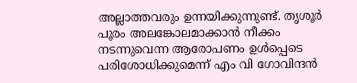അല്ലാത്തവരും ഉന്നയിക്കുന്നുണ്ട്. തൃശൂര്‍ പൂരം അലങ്കോലമാക്കാന്‍ നീക്കം നടന്നുവെന്ന ആരോപണം ഉള്‍പ്പെടെ പരിശോധിക്കുമെന്ന് എം വി ഗോവിന്ദന്‍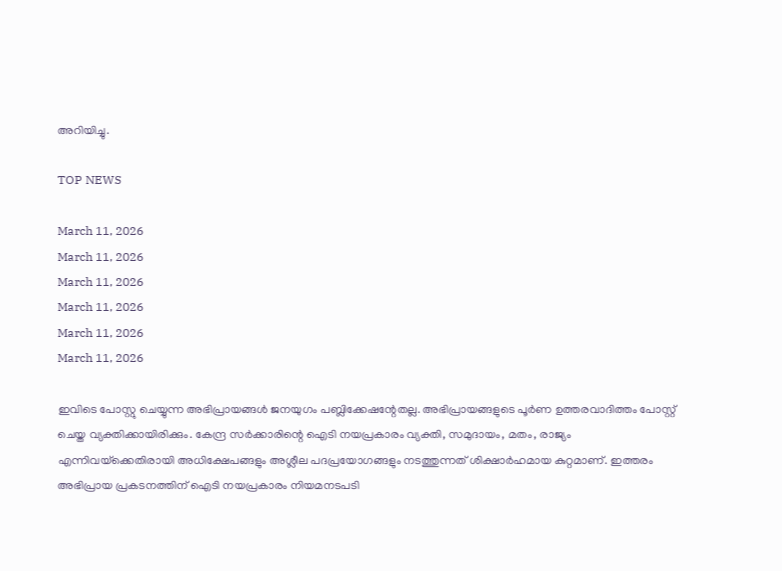അറിയിച്ചു.

TOP NEWS

March 11, 2026
March 11, 2026
March 11, 2026
March 11, 2026
March 11, 2026
March 11, 2026

ഇവിടെ പോസ്റ്റു ചെയ്യുന്ന അഭിപ്രായങ്ങള്‍ ജനയുഗം പബ്ലിക്കേഷന്റേതല്ല. അഭിപ്രായങ്ങളുടെ പൂര്‍ണ ഉത്തരവാദിത്തം പോസ്റ്റ് ചെയ്ത വ്യക്തിക്കായിരിക്കും. കേന്ദ്ര സര്‍ക്കാരിന്റെ ഐടി നയപ്രകാരം വ്യക്തി, സമുദായം, മതം, രാജ്യം എന്നിവയ്‌ക്കെതിരായി അധിക്ഷേപങ്ങളും അശ്ലീല പദപ്രയോഗങ്ങളും നടത്തുന്നത് ശിക്ഷാര്‍ഹമായ കുറ്റമാണ്. ഇത്തരം അഭിപ്രായ പ്രകടനത്തിന് ഐടി നയപ്രകാരം നിയമനടപടി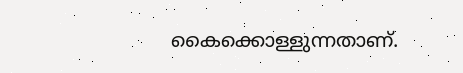കൈക്കൊള്ളുന്നതാണ്.